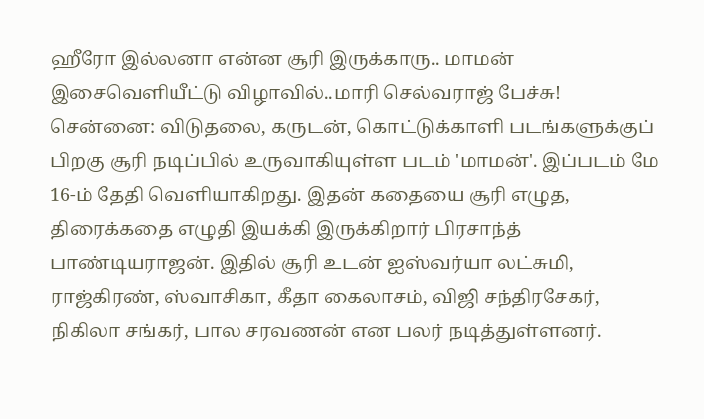ஹீரோ இல்லனா என்ன சூரி இருக்காரு.. மாமன் இசைவெளியீட்டு விழாவில்..மாரி செல்வராஜ் பேச்சு!
சென்னை: விடுதலை, கருடன், கொட்டுக்காளி படங்களுக்குப் பிறகு சூரி நடிப்பில் உருவாகியுள்ள படம் 'மாமன்'. இப்படம் மே 16-ம் தேதி வெளியாகிறது. இதன் கதையை சூரி எழுத, திரைக்கதை எழுதி இயக்கி இருக்கிறார் பிரசாந்த் பாண்டியராஜன். இதில் சூரி உடன் ஐஸ்வர்யா லட்சுமி, ராஜ்கிரண், ஸ்வாசிகா, கீதா கைலாசம், விஜி சந்திரசேகர், நிகிலா சங்கர், பால சரவணன் என பலர் நடித்துள்ளனர்.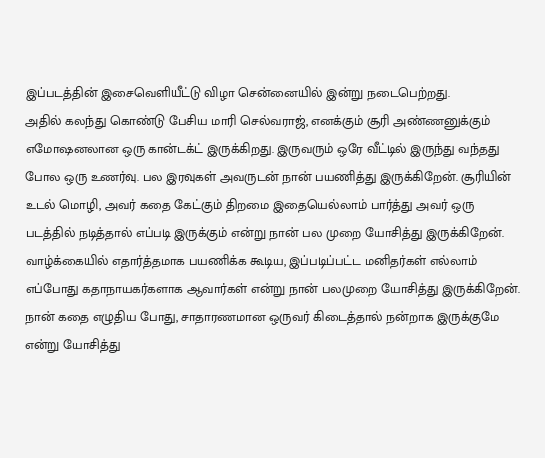இப்படத்தின் இசைவெளியீட்டு விழா சென்னையில் இன்று நடைபெற்றது.
அதில் கலந்து கொண்டு பேசிய மாரி செல்வராஜ், எனக்கும் சூரி அண்ணனுக்கும் எமோஷனலான ஒரு கான்டக்ட் இருக்கிறது. இருவரும் ஒரே வீட்டில் இருந்து வந்தது போல ஒரு உணர்வு. பல இரவுகள் அவருடன் நான் பயணித்து இருக்கிறேன். சூரியின் உடல் மொழி, அவர் கதை கேட்கும் திறமை இதையெல்லாம் பார்த்து அவர் ஒரு படத்தில் நடித்தால் எப்படி இருக்கும் என்று நான் பல முறை யோசித்து இருக்கிறேன்.
வாழ்க்கையில் எதார்த்தமாக பயணிக்க கூடிய, இப்படிப்பட்ட மனிதர்கள் எல்லாம் எப்போது கதாநாயகர்களாக ஆவார்கள் என்று நான் பலமுறை யோசித்து இருக்கிறேன். நான் கதை எழுதிய போது, சாதாரணமான ஒருவர் கிடைத்தால் நன்றாக இருக்குமே என்று யோசித்து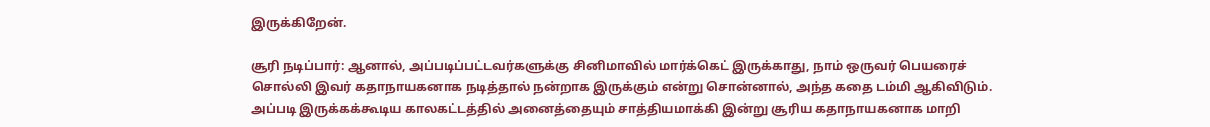இருக்கிறேன்.

சூரி நடிப்பார்: ஆனால், அப்படிப்பட்டவர்களுக்கு சினிமாவில் மார்க்கெட் இருக்காது, நாம் ஒருவர் பெயரைச் சொல்லி இவர் கதாநாயகனாக நடித்தால் நன்றாக இருக்கும் என்று சொன்னால், அந்த கதை டம்மி ஆகிவிடும். அப்படி இருக்கக்கூடிய காலகட்டத்தில் அனைத்தையும் சாத்தியமாக்கி இன்று சூரிய கதாநாயகனாக மாறி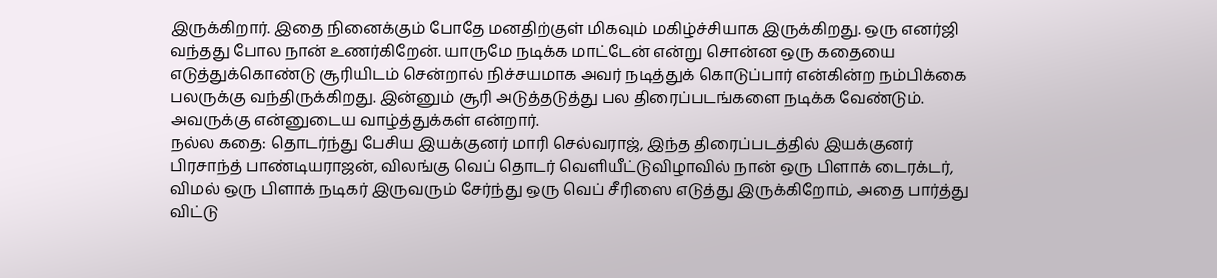இருக்கிறார். இதை நினைக்கும் போதே மனதிற்குள் மிகவும் மகிழ்ச்சியாக இருக்கிறது. ஒரு எனர்ஜி வந்தது போல நான் உணர்கிறேன். யாருமே நடிக்க மாட்டேன் என்று சொன்ன ஒரு கதையை எடுத்துக்கொண்டு சூரியிடம் சென்றால் நிச்சயமாக அவர் நடித்துக் கொடுப்பார் என்கின்ற நம்பிக்கை பலருக்கு வந்திருக்கிறது. இன்னும் சூரி அடுத்தடுத்து பல திரைப்படங்களை நடிக்க வேண்டும். அவருக்கு என்னுடைய வாழ்த்துக்கள் என்றார்.
நல்ல கதை: தொடர்ந்து பேசிய இயக்குனர் மாரி செல்வராஜ், இந்த திரைப்படத்தில் இயக்குனர் பிரசாந்த் பாண்டியராஜன், விலங்கு வெப் தொடர் வெளியீட்டுவிழாவில் நான் ஒரு பிளாக் டைரக்டர், விமல் ஒரு பிளாக் நடிகர் இருவரும் சேர்ந்து ஒரு வெப் சீரிஸை எடுத்து இருக்கிறோம், அதை பார்த்து விட்டு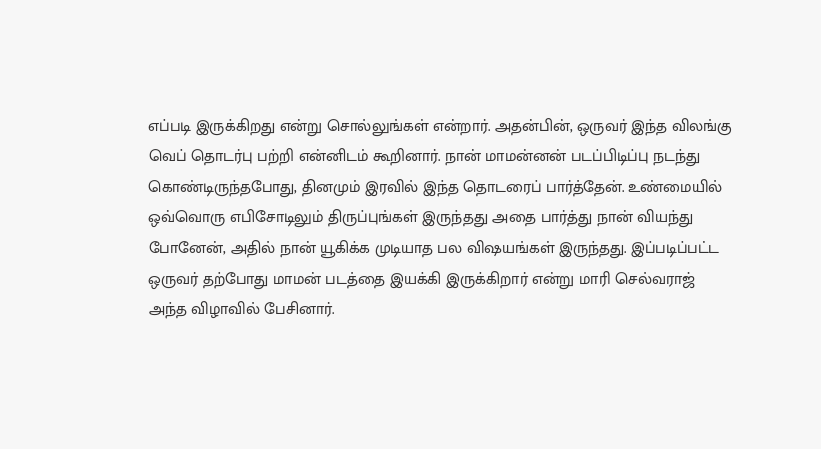எப்படி இருக்கிறது என்று சொல்லுங்கள் என்றார். அதன்பின், ஒருவர் இந்த விலங்கு வெப் தொடர்பு பற்றி என்னிடம் கூறினார். நான் மாமன்னன் படப்பிடிப்பு நடந்து கொண்டிருந்தபோது, தினமும் இரவில் இந்த தொடரைப் பார்த்தேன். உண்மையில் ஒவ்வொரு எபிசோடிலும் திருப்புங்கள் இருந்தது அதை பார்த்து நான் வியந்து போனேன், அதில் நான் யூகிக்க முடியாத பல விஷயங்கள் இருந்தது. இப்படிப்பட்ட ஒருவர் தற்போது மாமன் படத்தை இயக்கி இருக்கிறார் என்று மாரி செல்வராஜ் அந்த விழாவில் பேசினார்.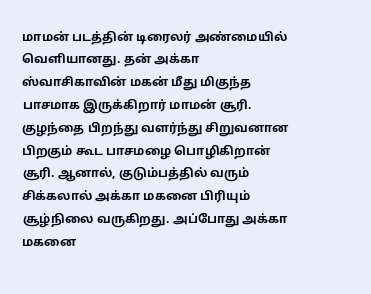மாமன் படத்தின் டிரைலர் அண்மையில் வெளியானது. தன் அக்கா ஸ்வாசிகாவின் மகன் மீது மிகுந்த பாசமாக இருக்கிறார் மாமன் சூரி. குழந்தை பிறந்து வளர்ந்து சிறுவனான பிறகும் கூட பாசமழை பொழிகிறான் சூரி. ஆனால், குடும்பத்தில் வரும் சிக்கலால் அக்கா மகனை பிரியும் சூழ்நிலை வருகிறது. அப்போது அக்கா மகனை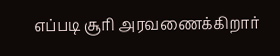எப்படி சூரி அரவணைக்கிறார்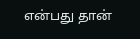என்பது தான்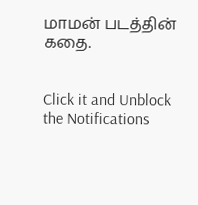மாமன் படத்தின் கதை.


Click it and Unblock the Notifications